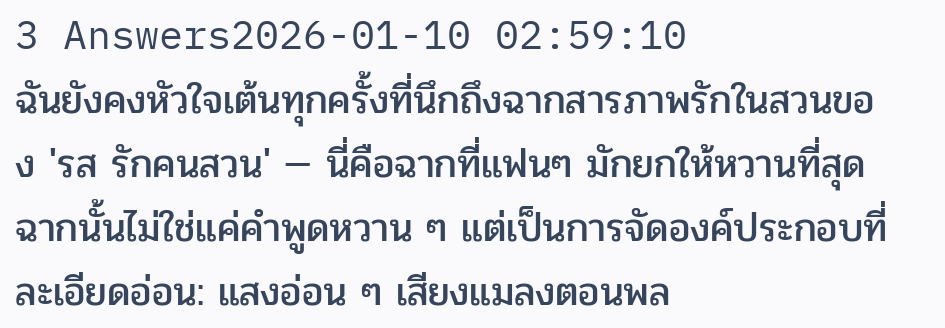3 Answers2026-01-10 02:59:10
ฉันยังคงหัวใจเต้นทุกครั้งที่นึกถึงฉากสารภาพรักในสวนของ 'รส รักคนสวน' — นี่คือฉากที่แฟนๆ มักยกให้หวานที่สุด
ฉากนั้นไม่ใช่แค่คำพูดหวาน ๆ แต่เป็นการจัดองค์ประกอบที่ละเอียดอ่อน: แสงอ่อน ๆ เสียงแมลงตอนพล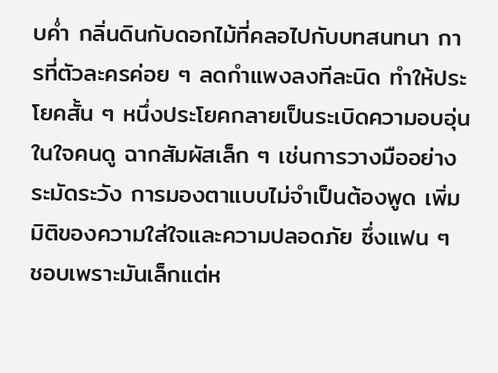บค่ำ กลิ่นดินกับดอกไม้ที่คลอไปกับบทสนทนา การที่ตัวละครค่อย ๆ ลดกำแพงลงทีละนิด ทำให้ประโยคสั้น ๆ หนึ่งประโยคกลายเป็นระเบิดความอบอุ่นในใจคนดู ฉากสัมผัสเล็ก ๆ เช่นการวางมืออย่างระมัดระวัง การมองตาแบบไม่จำเป็นต้องพูด เพิ่มมิติของความใส่ใจและความปลอดภัย ซึ่งแฟน ๆ ชอบเพราะมันเล็กแต่ห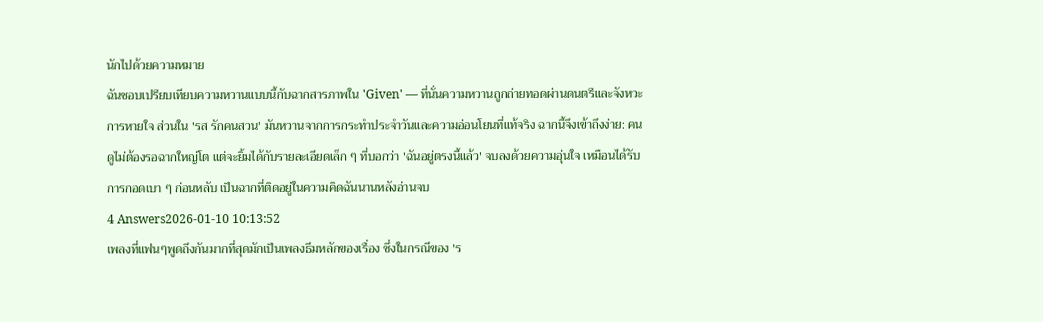นักไปด้วยความหมาย
ฉันชอบเปรียบเทียบความหวานแบบนี้กับฉากสารภาพใน 'Given' — ที่นั่นความหวานถูกถ่ายทอดผ่านดนตรีและจังหวะการหายใจ ส่วนใน 'รส รักคนสวน' มันหวานจากการกระทำประจำวันและความอ่อนโยนที่แท้จริง ฉากนี้จึงเข้าถึงง่าย: คนดูไม่ต้องรอฉากใหญ่โต แต่จะยิ้มได้กับรายละเอียดเล็ก ๆ ที่บอกว่า 'ฉันอยู่ตรงนี้แล้ว' จบลงด้วยความอุ่นใจ เหมือนได้รับการกอดเบา ๆ ก่อนหลับ เป็นฉากที่ติดอยู่ในความคิดฉันนานหลังอ่านจบ
4 Answers2026-01-10 10:13:52
เพลงที่แฟนๆพูดถึงกันมากที่สุดมักเป็นเพลงธีมหลักของเรื่อง ซึ่งในกรณีของ 'ร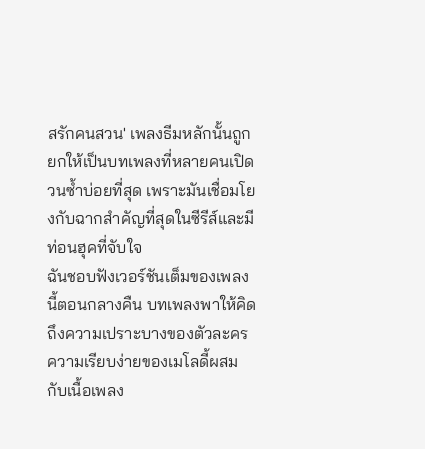สรักคนสวน' เพลงธีมหลักนั้นถูกยกให้เป็นบทเพลงที่หลายคนเปิดวนซ้ำบ่อยที่สุด เพราะมันเชื่อมโยงกับฉากสำคัญที่สุดในซีรีส์และมีท่อนฮุคที่จับใจ
ฉันชอบฟังเวอร์ชันเต็มของเพลงนี้ตอนกลางคืน บทเพลงพาให้คิดถึงความเปราะบางของตัวละคร ความเรียบง่ายของเมโลดี้ผสมกับเนื้อเพลง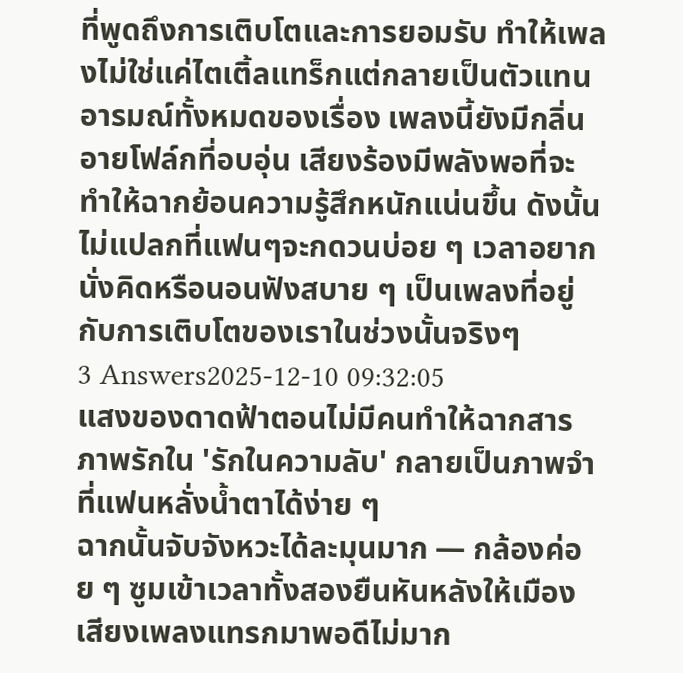ที่พูดถึงการเติบโตและการยอมรับ ทำให้เพลงไม่ใช่แค่ไตเติ้ลแทร็กแต่กลายเป็นตัวแทนอารมณ์ทั้งหมดของเรื่อง เพลงนี้ยังมีกลิ่นอายโฟล์กที่อบอุ่น เสียงร้องมีพลังพอที่จะทำให้ฉากย้อนความรู้สึกหนักแน่นขึ้น ดังนั้นไม่แปลกที่แฟนๆจะกดวนบ่อย ๆ เวลาอยากนั่งคิดหรือนอนฟังสบาย ๆ เป็นเพลงที่อยู่กับการเติบโตของเราในช่วงนั้นจริงๆ
3 Answers2025-12-10 09:32:05
แสงของดาดฟ้าตอนไม่มีคนทำให้ฉากสารภาพรักใน 'รักในความลับ' กลายเป็นภาพจำที่แฟนหลั่งน้ำตาได้ง่าย ๆ
ฉากนั้นจับจังหวะได้ละมุนมาก — กล้องค่อย ๆ ซูมเข้าเวลาทั้งสองยืนหันหลังให้เมือง เสียงเพลงแทรกมาพอดีไม่มาก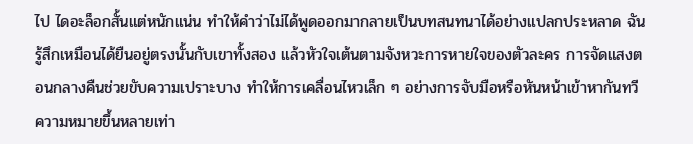ไป ไดอะล็อกสั้นแต่หนักแน่น ทำให้คำว่าไม่ได้พูดออกมากลายเป็นบทสนทนาได้อย่างแปลกประหลาด ฉันรู้สึกเหมือนได้ยืนอยู่ตรงนั้นกับเขาทั้งสอง แล้วหัวใจเต้นตามจังหวะการหายใจของตัวละคร การจัดแสงตอนกลางคืนช่วยขับความเปราะบาง ทำให้การเคลื่อนไหวเล็ก ๆ อย่างการจับมือหรือหันหน้าเข้าหากันทวีความหมายขึ้นหลายเท่า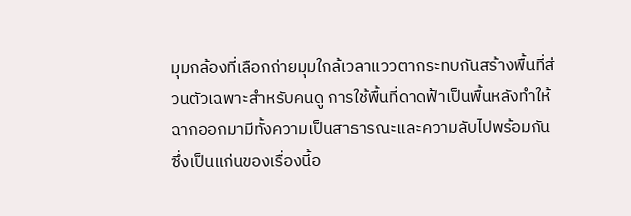มุมกล้องที่เลือกถ่ายมุมใกล้เวลาแววตากระทบกันสร้างพื้นที่ส่วนตัวเฉพาะสำหรับคนดู การใช้พื้นที่ดาดฟ้าเป็นพื้นหลังทำให้ฉากออกมามีทั้งความเป็นสาธารณะและความลับไปพร้อมกัน ซึ่งเป็นแก่นของเรื่องนี้อ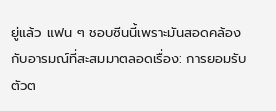ยู่แล้ว แฟน ๆ ชอบซีนนี้เพราะมันสอดคล้องกับอารมณ์ที่สะสมมาตลอดเรื่อง: การยอมรับตัวต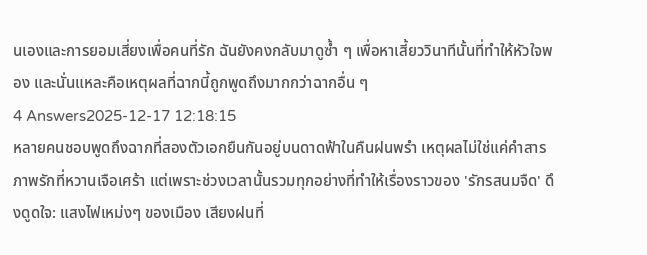นเองและการยอมเสี่ยงเพื่อคนที่รัก ฉันยังคงกลับมาดูซ้ำ ๆ เพื่อหาเสี้ยววินาทีนั้นที่ทำให้หัวใจพอง และนั่นแหละคือเหตุผลที่ฉากนี้ถูกพูดถึงมากกว่าฉากอื่น ๆ
4 Answers2025-12-17 12:18:15
หลายคนชอบพูดถึงฉากที่สองตัวเอกยืนกันอยู่บนดาดฟ้าในคืนฝนพรำ เหตุผลไม่ใช่แค่คำสารภาพรักที่หวานเจือเศร้า แต่เพราะช่วงเวลานั้นรวมทุกอย่างที่ทำให้เรื่องราวของ 'รักรสนมจืด' ดึงดูดใจ: แสงไฟเหม่งๆ ของเมือง เสียงฝนที่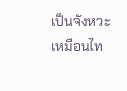เป็นจังหวะเหมือนไท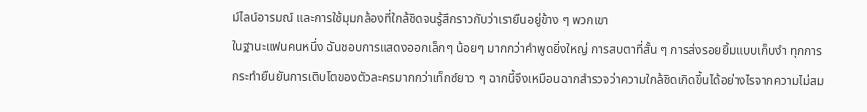ม์ไลน์อารมณ์ และการใช้มุมกล้องที่ใกล้ชิดจนรู้สึกราวกับว่าเรายืนอยู่ข้าง ๆ พวกเขา
ในฐานะแฟนคนหนึ่ง ฉันชอบการแสดงออกเล็กๆ น้อยๆ มากกว่าคำพูดยิ่งใหญ่ การสบตาที่สั้น ๆ การส่งรอยยิ้มแบบเก็บงำ ทุกการกระทำยืนยันการเติบโตของตัวละครมากกว่าเท็กซ์ยาว ๆ ฉากนี้จึงเหมือนฉากสำรวจว่าความใกล้ชิดเกิดขึ้นได้อย่างไรจากความไม่สม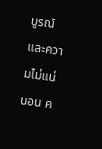บูรณ์และความไม่แน่นอน ค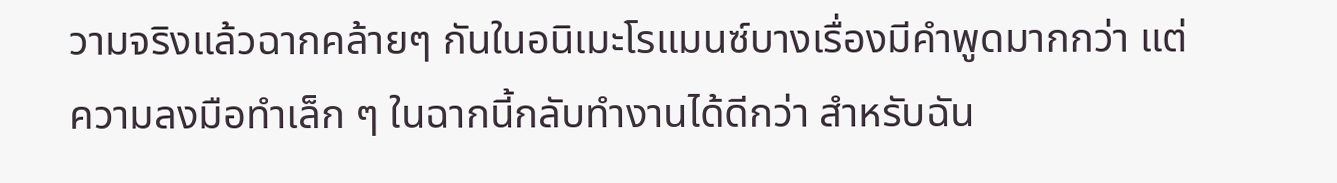วามจริงแล้วฉากคล้ายๆ กันในอนิเมะโรแมนซ์บางเรื่องมีคำพูดมากกว่า แต่ความลงมือทำเล็ก ๆ ในฉากนี้กลับทำงานได้ดีกว่า สำหรับฉัน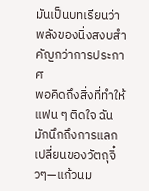มันเป็นบทเรียนว่าพลังของนิ่งสงบสำคัญกว่าการประกาศ
พอคิดถึงสิ่งที่ทำให้แฟน ๆ ติดใจ ฉันมักนึกถึงการแลกเปลี่ยนของวัตถุจิ๋วๆ—แก้วนม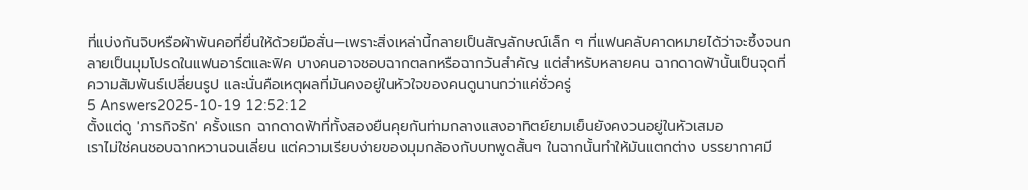ที่แบ่งกันจิบหรือผ้าพันคอที่ยื่นให้ด้วยมือสั่น—เพราะสิ่งเหล่านี้กลายเป็นสัญลักษณ์เล็ก ๆ ที่แฟนคลับคาดหมายได้ว่าจะซึ้งจนกลายเป็นมุมโปรดในแฟนอาร์ตและฟิค บางคนอาจชอบฉากตลกหรือฉากวันสำคัญ แต่สำหรับหลายคน ฉากดาดฟ้านั้นเป็นจุดที่ความสัมพันธ์เปลี่ยนรูป และนั่นคือเหตุผลที่มันคงอยู่ในหัวใจของคนดูนานกว่าแค่ชั่วครู่
5 Answers2025-10-19 12:52:12
ตั้งแต่ดู 'ภารกิจรัก' ครั้งแรก ฉากดาดฟ้าที่ทั้งสองยืนคุยกันท่ามกลางแสงอาทิตย์ยามเย็นยังคงวนอยู่ในหัวเสมอ
เราไม่ใช่คนชอบฉากหวานจนเลี่ยน แต่ความเรียบง่ายของมุมกล้องกับบทพูดสั้นๆ ในฉากนั้นทำให้มันแตกต่าง บรรยากาศมี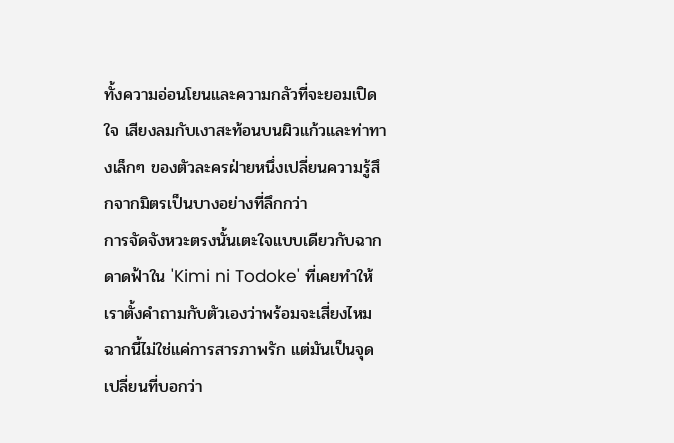ทั้งความอ่อนโยนและความกลัวที่จะยอมเปิดใจ เสียงลมกับเงาสะท้อนบนผิวแก้วและท่าทางเล็กๆ ของตัวละครฝ่ายหนึ่งเปลี่ยนความรู้สึกจากมิตรเป็นบางอย่างที่ลึกกว่า
การจัดจังหวะตรงนั้นเตะใจแบบเดียวกับฉากดาดฟ้าใน 'Kimi ni Todoke' ที่เคยทำให้เราตั้งคำถามกับตัวเองว่าพร้อมจะเสี่ยงไหม ฉากนี้ไม่ใช่แค่การสารภาพรัก แต่มันเป็นจุดเปลี่ยนที่บอกว่า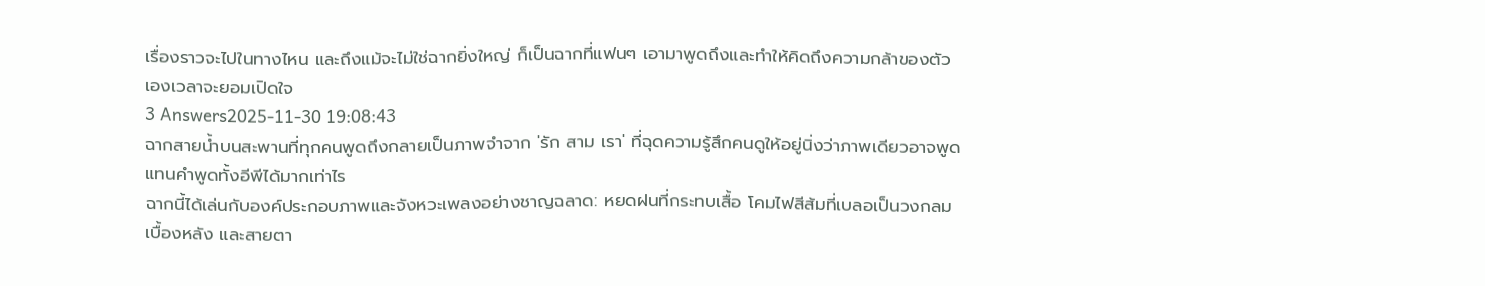เรื่องราวจะไปในทางไหน และถึงแม้จะไม่ใช่ฉากยิ่งใหญ่ ก็เป็นฉากที่แฟนๆ เอามาพูดถึงและทำให้คิดถึงความกล้าของตัวเองเวลาจะยอมเปิดใจ
3 Answers2025-11-30 19:08:43
ฉากสายน้ำบนสะพานที่ทุกคนพูดถึงกลายเป็นภาพจำจาก 'รัก สาม เรา' ที่ฉุดความรู้สึกคนดูให้อยู่นิ่งว่าภาพเดียวอาจพูดแทนคำพูดทั้งอีพีได้มากเท่าไร
ฉากนี้ได้เล่นกับองค์ประกอบภาพและจังหวะเพลงอย่างชาญฉลาด: หยดฝนที่กระทบเสื้อ โคมไฟสีส้มที่เบลอเป็นวงกลมเบื้องหลัง และสายตา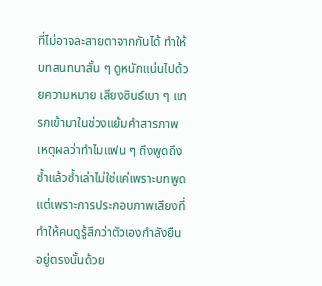ที่ไม่อาจละสายตาจากกันได้ ทำให้บทสนทนาสั้น ๆ ดูหนักแน่นไปด้วยความหมาย เสียงซินธ์เบา ๆ แทรกเข้ามาในช่วงแย้มคำสารภาพ เหตุผลว่าทำไมแฟน ๆ ถึงพูดถึงซ้ำแล้วซ้ำเล่าไม่ใช่แค่เพราะบทพูดแต่เพราะการประกอบภาพเสียงที่ทำให้คนดูรู้สึกว่าตัวเองกำลังยืนอยู่ตรงนั้นด้วย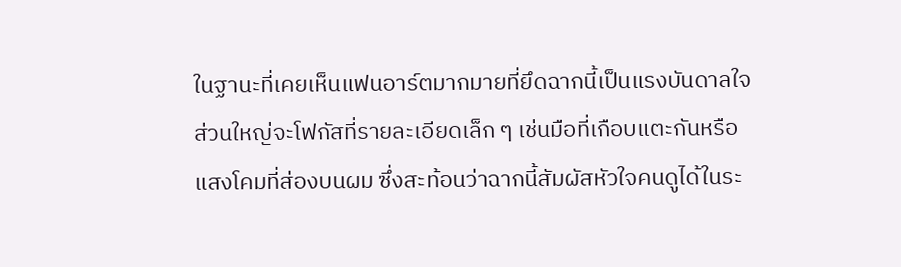ในฐานะที่เคยเห็นแฟนอาร์ตมากมายที่ยึดฉากนี้เป็นแรงบันดาลใจ ส่วนใหญ่จะโฟกัสที่รายละเอียดเล็ก ๆ เช่นมือที่เกือบแตะกันหรือแสงโคมที่ส่องบนผม ซึ่งสะท้อนว่าฉากนี้สัมผัสหัวใจคนดูได้ในระ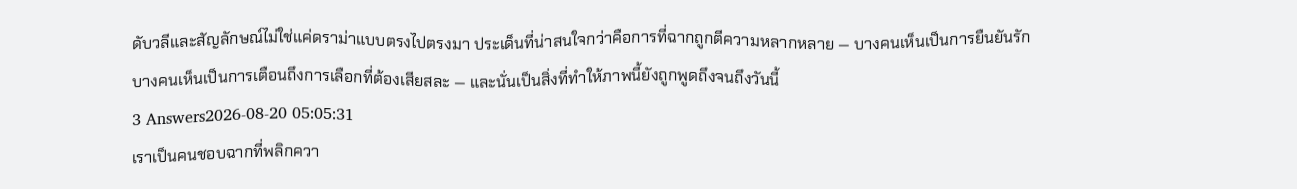ดับวลีและสัญลักษณ์ไม่ใช่แค่ดราม่าแบบตรงไปตรงมา ประเด็นที่น่าสนใจกว่าคือการที่ฉากถูกตีความหลากหลาย — บางคนเห็นเป็นการยืนยันรัก บางคนเห็นเป็นการเตือนถึงการเลือกที่ต้องเสียสละ — และนั่นเป็นสิ่งที่ทำให้ภาพนี้ยังถูกพูดถึงจนถึงวันนี้
3 Answers2026-08-20 05:05:31
เราเป็นคนชอบฉากที่พลิกควา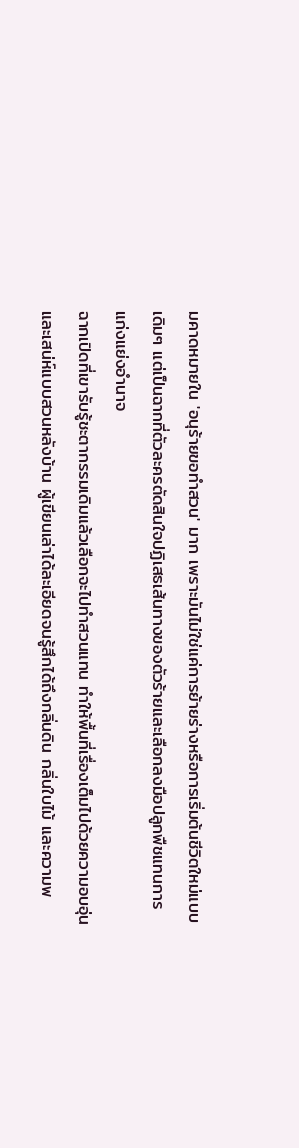มคาดหมายใน 'อนุร้ายขอทำสวน' มาก เพราะมันไม่ใช่แค่การย้ายร่างหรือการเริ่มต้นชีวิตใหม่แบบเดิมๆ แต่เป็นฉากที่ตัวละครตัดสินใจปฏิเสธเส้นทางของตัวร้ายและเลือกลงมือปลูกพืชแทนการแก่งแย่งอำนาจ
ฉากเปิดที่เขารับรู้ชะตากรรมเดิมแล้วเลือกจะไปทำสวนแทน ทำให้พื้นที่เรื่องเต็มไปด้วยความอบอุ่นและเสน่ห์แบบสวนหลังบ้าน ผู้เขียนเล่าได้ละเอียดจนรู้สึกได้ถึงกลิ่นดิน กลิ่นใบไม้ และความพ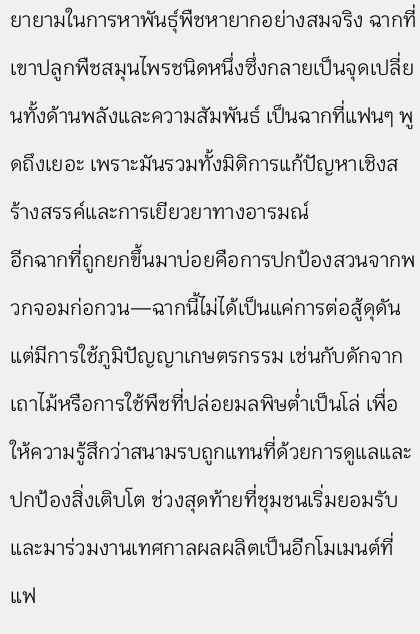ยายามในการหาพันธุ์พืชหายากอย่างสมจริง ฉากที่เขาปลูกพืชสมุนไพรชนิดหนึ่งซึ่งกลายเป็นจุดเปลี่ยนทั้งด้านพลังและความสัมพันธ์ เป็นฉากที่แฟนๆ พูดถึงเยอะ เพราะมันรวมทั้งมิติการแก้ปัญหาเชิงสร้างสรรค์และการเยียวยาทางอารมณ์
อีกฉากที่ถูกยกขึ้นมาบ่อยคือการปกป้องสวนจากพวกจอมก่อกวน—ฉากนี้ไม่ได้เป็นแค่การต่อสู้ดุดัน แต่มีการใช้ภูมิปัญญาเกษตรกรรม เช่นกับดักจากเถาไม้หรือการใช้พืชที่ปล่อยมลพิษต่ำเป็นโล่ เพื่อให้ความรู้สึกว่าสนามรบถูกแทนที่ด้วยการดูแลและปกป้องสิ่งเติบโต ช่วงสุดท้ายที่ชุมชนเริ่มยอมรับและมาร่วมงานเทศกาลผลผลิตเป็นอีกโมเมนต์ที่แฟ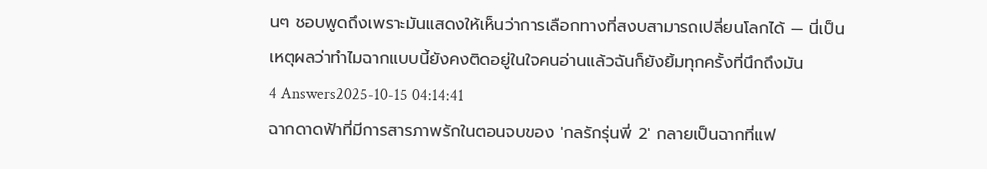นๆ ชอบพูดถึงเพราะมันแสดงให้เห็นว่าการเลือกทางที่สงบสามารถเปลี่ยนโลกได้ — นี่เป็นเหตุผลว่าทำไมฉากแบบนี้ยังคงติดอยู่ในใจคนอ่านแล้วฉันก็ยังยิ้มทุกครั้งที่นึกถึงมัน
4 Answers2025-10-15 04:14:41
ฉากดาดฟ้าที่มีการสารภาพรักในตอนจบของ 'กลรักรุ่นพี่ 2' กลายเป็นฉากที่แฟ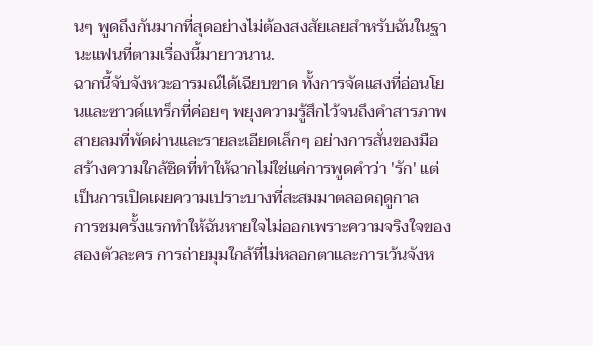นๆ พูดถึงกันมากที่สุดอย่างไม่ต้องสงสัยเลยสำหรับฉันในฐานะแฟนที่ตามเรื่องนี้มายาวนาน.
ฉากนี้จับจังหวะอารมณ์ได้เฉียบขาด ทั้งการจัดแสงที่อ่อนโยนและซาวด์แทร็กที่ค่อยๆ พยุงความรู้สึกไว้จนถึงคำสารภาพ สายลมที่พัดผ่านและรายละเอียดเล็กๆ อย่างการสั่นของมือ สร้างความใกล้ชิดที่ทำให้ฉากไม่ใช่แค่การพูดคำว่า 'รัก' แต่เป็นการเปิดเผยความเปราะบางที่สะสมมาตลอดฤดูกาล
การชมครั้งแรกทำให้ฉันหายใจไม่ออกเพราะความจริงใจของสองตัวละคร การถ่ายมุมใกล้ที่ไม่หลอกตาและการเว้นจังห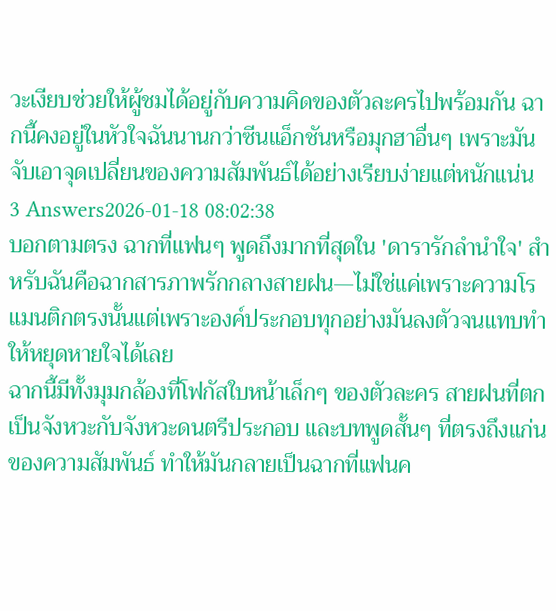วะเงียบช่วยให้ผู้ชมได้อยู่กับความคิดของตัวละครไปพร้อมกัน ฉากนี้คงอยู่ในหัวใจฉันนานกว่าซีนแอ็กชันหรือมุกฮาอื่นๆ เพราะมันจับเอาจุดเปลี่ยนของความสัมพันธ์ได้อย่างเรียบง่ายแต่หนักแน่น
3 Answers2026-01-18 08:02:38
บอกตามตรง ฉากที่แฟนๆ พูดถึงมากที่สุดใน 'ดารารักลํานําใจ' สำหรับฉันคือฉากสารภาพรักกลางสายฝน—ไม่ใช่แค่เพราะความโรแมนติกตรงนั้นแต่เพราะองค์ประกอบทุกอย่างมันลงตัวจนแทบทำให้หยุดหายใจได้เลย
ฉากนี้มีทั้งมุมกล้องที่โฟกัสใบหน้าเล็กๆ ของตัวละคร สายฝนที่ตกเป็นจังหวะกับจังหวะดนตรีประกอบ และบทพูดสั้นๆ ที่ตรงถึงแก่นของความสัมพันธ์ ทำให้มันกลายเป็นฉากที่แฟนค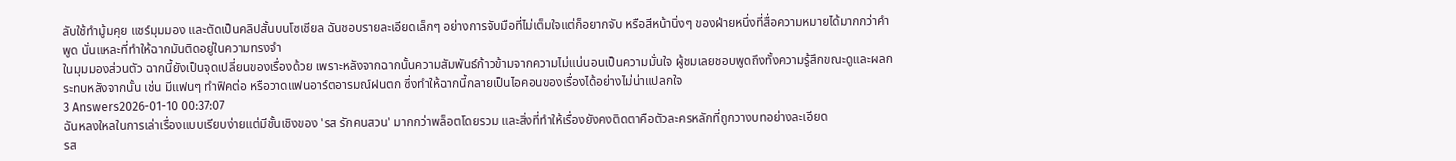ลับใช้ทำมู้มคุย แชร์มุมมอง และตัดเป็นคลิปสั้นบนโซเชียล ฉันชอบรายละเอียดเล็กๆ อย่างการจับมือที่ไม่เต็มใจแต่ก็อยากจับ หรือสีหน้านิ่งๆ ของฝ่ายหนึ่งที่สื่อความหมายได้มากกว่าคำพูด นั่นแหละที่ทำให้ฉากมันติดอยู่ในความทรงจำ
ในมุมมองส่วนตัว ฉากนี้ยังเป็นจุดเปลี่ยนของเรื่องด้วย เพราะหลังจากฉากนั้นความสัมพันธ์ก้าวข้ามจากความไม่แน่นอนเป็นความมั่นใจ ผู้ชมเลยชอบพูดถึงทั้งความรู้สึกขณะดูและผลกระทบหลังจากนั้น เช่น มีแฟนๆ ทำฟิคต่อ หรือวาดแฟนอาร์ตอารมณ์ฝนตก ซึ่งทำให้ฉากนี้กลายเป็นไอคอนของเรื่องได้อย่างไม่น่าแปลกใจ
3 Answers2026-01-10 00:37:07
ฉันหลงใหลในการเล่าเรื่องแบบเรียบง่ายแต่มีชั้นเชิงของ 'รส รักคนสวน' มากกว่าพล็อตโดยรวม และสิ่งที่ทำให้เรื่องยังคงติดตาคือตัวละครหลักที่ถูกวางบทอย่างละเอียด
รส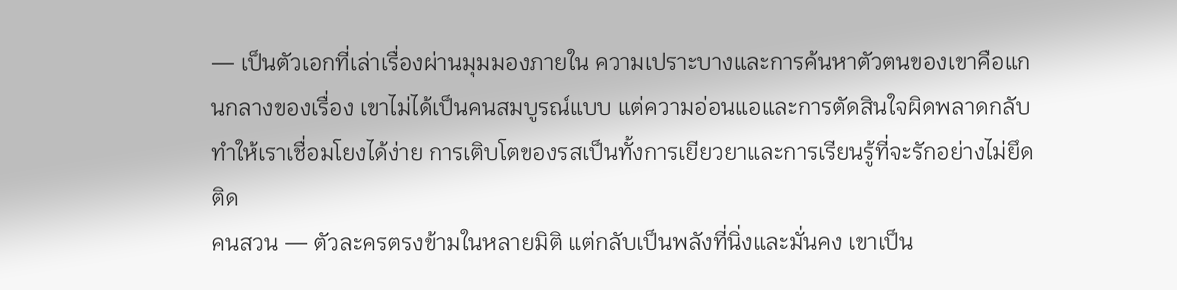— เป็นตัวเอกที่เล่าเรื่องผ่านมุมมองภายใน ความเปราะบางและการค้นหาตัวตนของเขาคือแกนกลางของเรื่อง เขาไม่ได้เป็นคนสมบูรณ์แบบ แต่ความอ่อนแอและการตัดสินใจผิดพลาดกลับทำให้เราเชื่อมโยงได้ง่าย การเติบโตของรสเป็นทั้งการเยียวยาและการเรียนรู้ที่จะรักอย่างไม่ยึดติด
คนสวน — ตัวละครตรงข้ามในหลายมิติ แต่กลับเป็นพลังที่นิ่งและมั่นคง เขาเป็น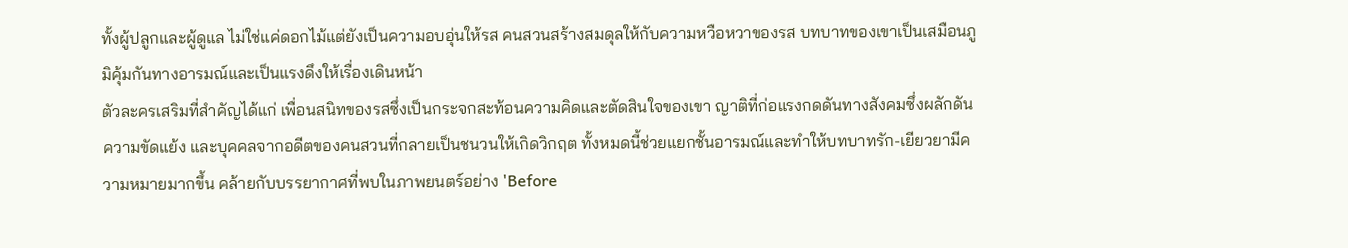ทั้งผู้ปลูกและผู้ดูแล ไม่ใช่แค่ดอกไม้แต่ยังเป็นความอบอุ่นให้รส คนสวนสร้างสมดุลให้กับความหวือหวาของรส บทบาทของเขาเป็นเสมือนภูมิคุ้มกันทางอารมณ์และเป็นแรงดึงให้เรื่องเดินหน้า
ตัวละครเสริมที่สำคัญได้แก่ เพื่อนสนิทของรสซึ่งเป็นกระจกสะท้อนความคิดและตัดสินใจของเขา ญาติที่ก่อแรงกดดันทางสังคมซึ่งผลักดันความขัดแย้ง และบุคคลจากอดีตของคนสวนที่กลายเป็นชนวนให้เกิดวิกฤต ทั้งหมดนี้ช่วยแยกชั้นอารมณ์และทำให้บทบาทรัก-เยียวยามีความหมายมากขึ้น คล้ายกับบรรยากาศที่พบในภาพยนตร์อย่าง 'Before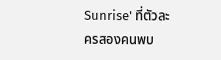Sunrise' ที่ตัวละครสองคนพบ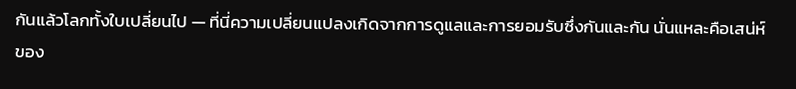กันแล้วโลกทั้งใบเปลี่ยนไป — ที่นี่ความเปลี่ยนแปลงเกิดจากการดูแลและการยอมรับซึ่งกันและกัน นั่นแหละคือเสน่ห์ของ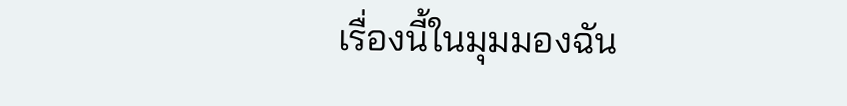เรื่องนี้ในมุมมองฉัน